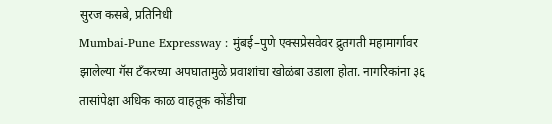सुरज कसबे, प्रतिनिधी
Mumbai-Pune Expressway : मुंबई–पुणे एक्सप्रेसवेवर द्रुतगती महामार्गावर झालेल्या गॅस टँकरच्या अपघातामुळे प्रवाशांचा खोळंबा उडाला होता. नागरिकांना ३६ तासांपेक्षा अधिक काळ वाहतूक कोंडीचा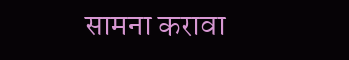सामना करावा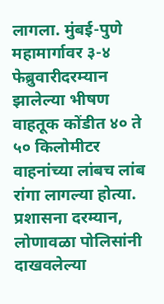लागला. मुंबई-पुणे महामार्गावर ३-४ फेब्रुवारीदरम्यान झालेल्या भीषण वाहतूक कोंडीत ४० ते ५० किलोमीटर वाहनांच्या लांबच लांब रांगा लागल्या होत्या. प्रशासना दरम्यान, लोणावळा पोलिसांनी दाखवलेल्या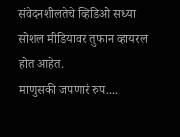संवेदनशीलतेचे व्हिडिओ सध्या सोशल मीडियावर तुफान व्हायरल होत आहेत.
माणुसकी जपणारं रुप....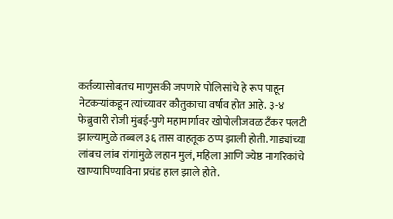कर्तव्यासोबतच माणुसकी जपणारे पोलिसांचे हे रूप पाहून नेटकऱ्यांकडून त्यांच्यावर कौतुकाचा वर्षाव होत आहे. ३-४ फेब्रुवारी रोजी मुंबई-पुणे महामार्गावर खोपोलीजवळ टँकर पलटी झाल्यामुळे तब्बल ३६ तास वाहतूक ठप्प झाली होती. गाड्यांच्या लांबच लांब रांगांमुळे लहान मुलं, महिला आणि ज्येष्ठ नागरिकांचे खाण्यापिण्याविना प्रचंड हाल झाले होते.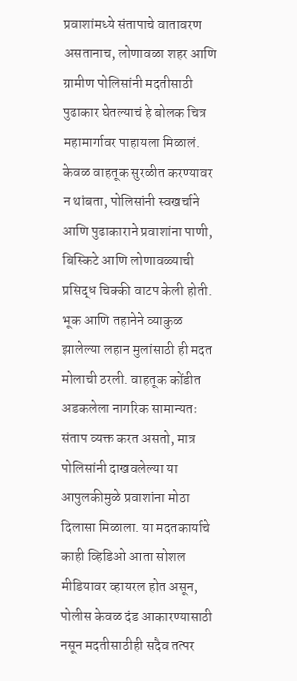प्रवाशांमध्ये संतापाचे वातावरण असतानाच, लोणावळा शहर आणि ग्रामीण पोलिसांनी मदतीसाठी पुढाकार घेतल्याचं हे बोलक चित्र महामार्गावर पाहायला मिळालं.
केवळ वाहतूक सुरळीत करण्यावर न थांबता, पोलिसांनी स्वखर्चाने आणि पुढाकाराने प्रवाशांना पाणी, बिस्किटे आणि लोणावळ्याची प्रसिद्ध चिक्की वाटप केली होती. भूक आणि तहानेने व्याकुळ झालेल्या लहान मुलांसाठी ही मदत मोलाची ठरली. वाहतूक कोंडीत अडकलेला नागरिक सामान्यतः संताप व्यक्त करत असतो, मात्र पोलिसांनी दाखवलेल्या या आपुलकीमुळे प्रवाशांना मोठा दिलासा मिळाला. या मदतकार्याचे काही व्हिडिओ आता सोशल मीडियावर व्हायरल होत असून, पोलीस केवळ दंड आकारण्यासाठी नसून मदतीसाठीही सदैव तत्पर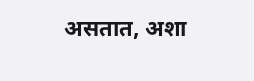असतात, अशा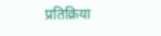प्रतिक्रिया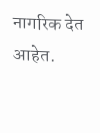नागरिक देत आहेत.